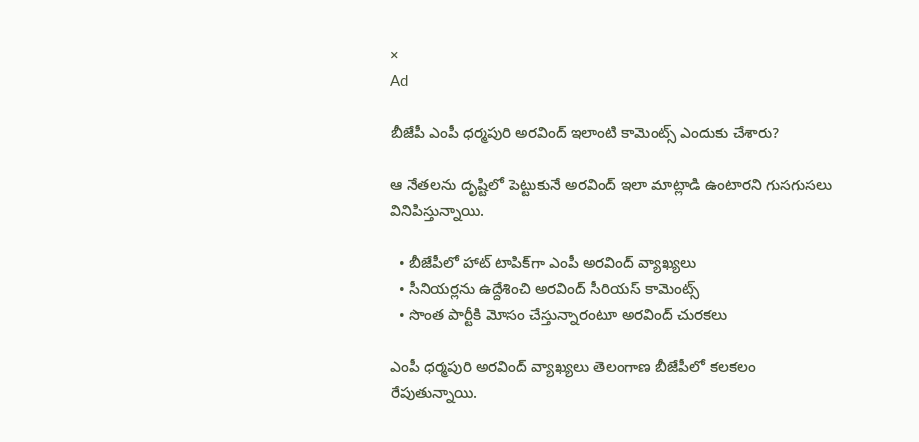×
Ad

బీజేపీ ఎంపీ ధర్మపురి అరవింద్ ఇలాంటి కామెంట్స్‌ ఎందుకు చేశారు?

ఆ నేతలను దృష్టిలో పెట్టుకునే అరవింద్ ఇలా మాట్లాడి ఉంటారని గుసగుసలు వినిపిస్తున్నాయి.

  • బీజేపీలో హాట్ టాపిక్‌గా ఎంపీ అరవింద్ వ్యాఖ్యలు
  • సీనియర్లను ఉద్దేశించి అరవింద్ సీరియస్ కామెంట్స్
  • సొంత పార్టీకి మోసం చేస్తున్నారంటూ అరవింద్ చురకలు

ఎంపీ ధర్మపురి అరవింద్ వ్యాఖ్యలు తెలంగాణ బీజేపీలో కలకలం రేపుతున్నాయి.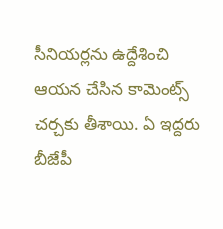సీనియర్లను ఉద్దేశించి ఆయన చేసిన కామెంట్స్ చర్చకు తీశాయి. ఏ ఇద్దరు బీజేపీ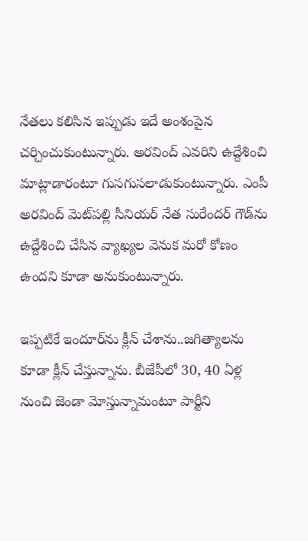నేతలు కలిసిన ఇప్పుడు ఇదే అంశంపైన చర్చించుకుంటున్నారు. అరవింద్ ఎవరిని ఉద్దేశించి మాట్లాడారంటూ గుసగుసలాడుకుంటున్నారు. ఎంపీ అరవింద్ మెట్‌పల్లి సీనియర్ నేత సురేందర్ గౌడ్‌ను ఉద్దేశించి చేసిన వ్యాఖ్యల వెనుక మరో కోణం ఉందని కూడా అనుకుంటున్నారు.

ఇప్పటికే ఇందూర్‌ను క్లీన్ చేశాను..జగిత్యాలను కూడా క్లీన్ చేస్తున్నాను. బీజేపీలో 30, 40 ఏళ్ల నుంచి జెండా మోస్తున్నామంటూ పార్టీని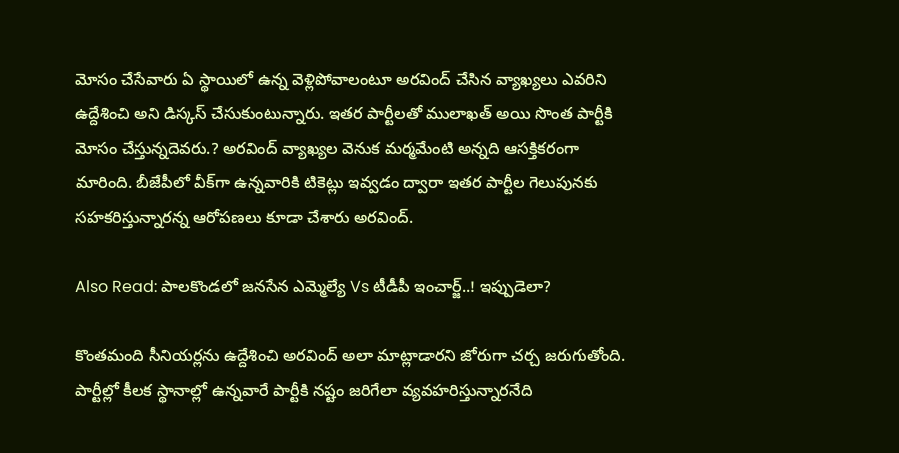మోసం చేసేవారు ఏ స్థాయిలో ఉన్న వెళ్లిపోవాలంటూ అరవింద్ చేసిన వ్యాఖ్యలు ఎవరిని ఉద్దేశించి అని డిస్కస్ చేసుకుంటున్నారు. ఇతర పార్టీలతో ములాఖత్ అయి సొంత పార్టీకి మోసం చేస్తున్నదెవరు.? అరవింద్ వ్యాఖ్యల వెనుక మర్మమేంటి అన్నది ఆసక్తికరంగా మారింది. బీజేపీలో వీక్‌గా ఉన్నవారికి టికెట్లు ఇవ్వడం ద్వారా ఇతర పార్టీల గెలుపునకు సహకరిస్తున్నారన్న ఆరోపణలు కూడా చేశారు అరవింద్.

Also Read: పాలకొండలో జనసేన ఎమ్మెల్యే Vs టీడీపీ ఇంచార్జ్..! ఇప్పుడెలా?

కొంతమంది సీనియర్లను ఉద్దేశించి అరవింద్ అలా మాట్లాడారని జోరుగా చర్చ జరుగుతోంది. పార్టీల్లో కీలక స్థానాల్లో ఉన్నవారే పార్టీకి నష్టం జరిగేలా వ్యవహరిస్తున్నారనేది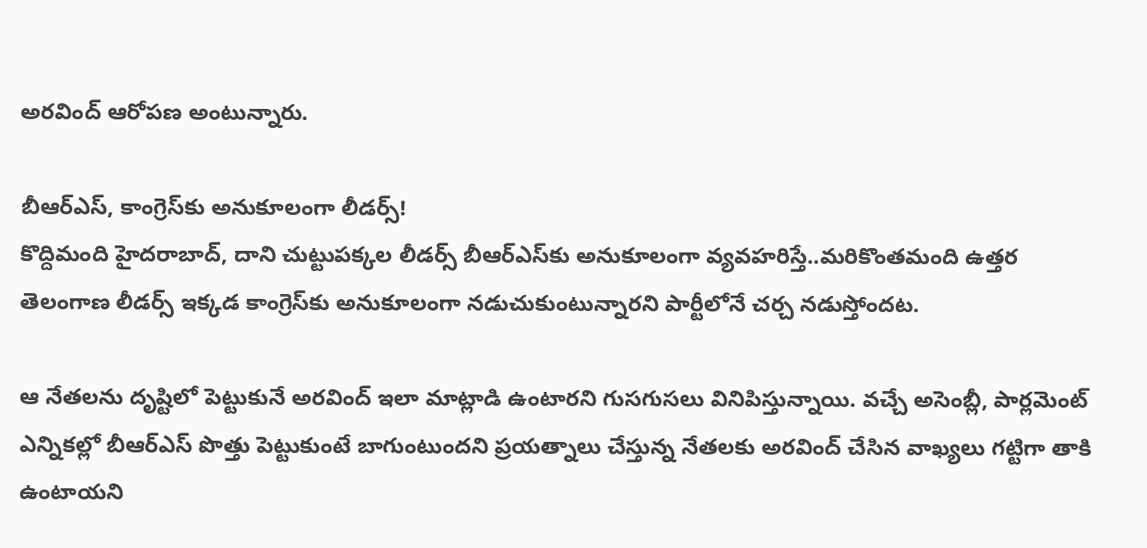అరవింద్ ఆరోపణ అంటున్నారు.

బీఆర్ఎస్‌, కాంగ్రెస్‌కు అనుకూలంగా లీడర్స్‌!
కొద్దిమంది హైదరాబాద్, దాని చుట్టుపక్కల లీడర్స్ బీఆర్ఎస్‌కు అనుకూలంగా వ్యవహరిస్తే..మరికొంతమంది ఉత్తర తెలంగాణ లీడర్స్ ఇక్కడ కాంగ్రెస్‌కు అనుకూలంగా నడుచుకుంటున్నారని పార్టీలోనే చర్చ నడుస్తోందట.

ఆ నేతలను దృష్టిలో పెట్టుకునే అరవింద్ ఇలా మాట్లాడి ఉంటారని గుసగుసలు వినిపిస్తున్నాయి. వచ్చే అసెంబ్లీ, పార్లమెంట్ ఎన్నికల్లో బీఆర్ఎస్ పొత్తు పెట్టుకుంటే బాగుంటుందని ప్రయత్నాలు చేస్తున్న నేతలకు అరవింద్ చేసిన వాఖ్యలు గట్టిగా తాకి ఉంటాయని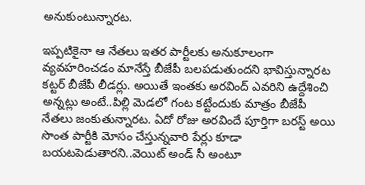అనుకుంటున్నారట.

ఇప్పటికైనా ఆ నేతలు ఇతర పార్టీలకు అనుకూలంగా వ్యవహరించడం మానేస్తే బీజేపీ బలపడుతుందని భావిస్తున్నారట కట్టర్ బీజేపీ లీడర్లు. అయితే ఇంతకు అరవింద్ ఎవరిని ఉద్దేశించి అన్నట్లు అంటే..పిల్లి మెడలో గంట కట్టేందుకు మాత్రం బీజేపీ నేతలు జంకుతున్నారట. ఏదో రోజు అరవిందే పూర్తిగా బరస్ట్ అయి సొంత పార్టీకి మోసం చేస్తున్నవారి పేర్లు కూడా బయటపెడుతారని..వెయిట్ అండ్ సీ అంటూ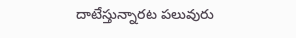దాటేస్తున్నారట పలువురు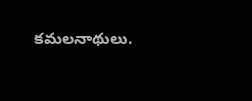కమలనాథులు.